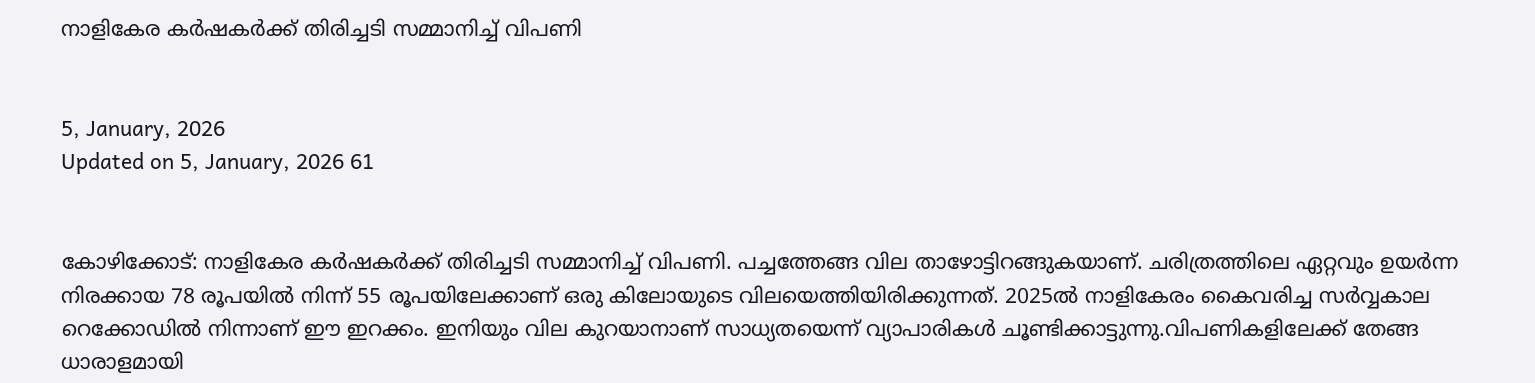നാളികേര കര്‍ഷകര്‍ക്ക് തിരിച്ചടി സമ്മാനിച്ച് വിപണി


5, January, 2026
Updated on 5, January, 2026 61


കോഴിക്കോട്: നാളികേര കര്‍ഷകര്‍ക്ക് തിരിച്ചടി സമ്മാനിച്ച് വിപണി. പച്ചത്തേങ്ങ വില താഴോട്ടിറങ്ങുകയാണ്. ചരിത്രത്തിലെ ഏറ്റവും ഉയര്‍ന്ന നിരക്കായ 78 രൂപയില്‍ നിന്ന് 55 രൂപയിലേക്കാണ് ഒരു കിലോയുടെ വിലയെത്തിയിരിക്കുന്നത്. 2025ല്‍ നാളികേരം കൈവരിച്ച സര്‍വ്വകാല റെക്കോഡില്‍ നിന്നാണ് ഈ ഇറക്കം. ഇനിയും വില കുറയാനാണ് സാധ്യതയെന്ന് വ്യാപാരികള്‍ ചൂണ്ടിക്കാട്ടുന്നു.വിപണികളിലേക്ക് തേങ്ങ ധാരാളമായി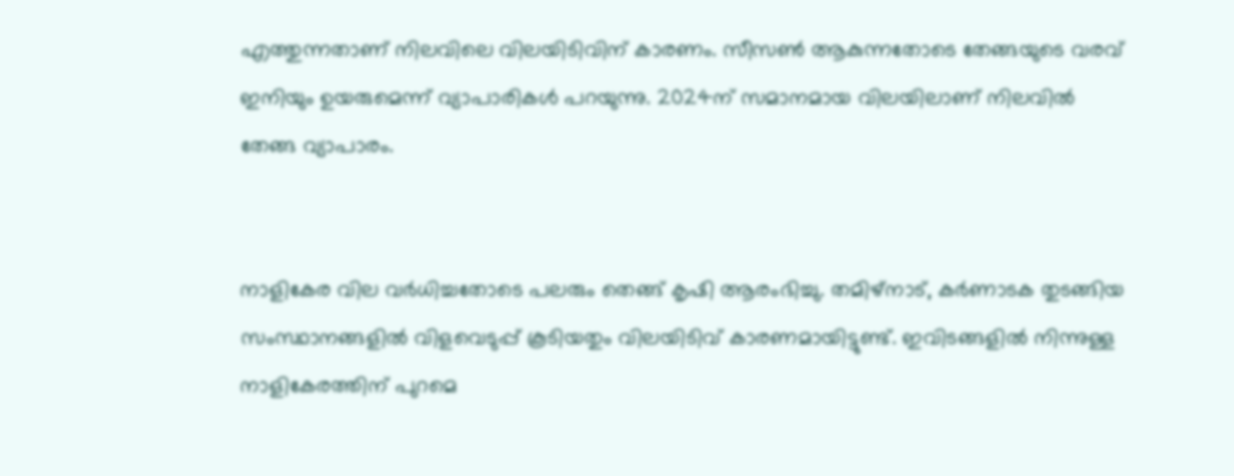എത്തുന്നതാണ് നിലവിലെ വിലയിടിവിന് കാരണം. സീസണ്‍ ആകുന്നതോടെ തേങ്ങയുടെ വരവ് ഇനിയും ഉയരുമെന്ന് വ്യാപാരികള്‍ പറയുന്നു. 2024ന് സമാനമായ വിലയിലാണ് നിലവില്‍ തേങ്ങ വ്യാപാരം.


നാളികേര വില വര്‍ധിച്ചതോടെ പലരും തെങ്ങ് കൃഷി ആരംഭിച്ചു. തമിഴ്‌നാട്, കര്‍ണാടക തുടങ്ങിയ സംസ്ഥാനങ്ങളില്‍ വിളവെടുപ്പ് കൂടിയതും വിലയിടിവ് കാരണമായിട്ടുണ്ട്. ഇവിടങ്ങളില്‍ നിന്നുള്ള നാളികേരത്തിന് പുറമെ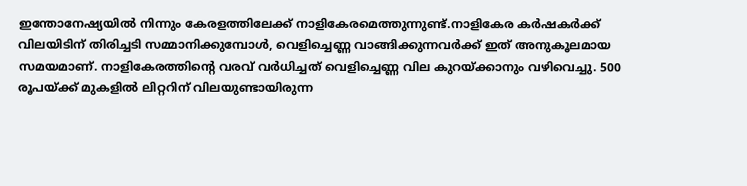ഇന്തോനേഷ്യയില്‍ നിന്നും കേരളത്തിലേക്ക് നാളികേരമെത്തുന്നുണ്ട്.നാളികേര കര്‍ഷകര്‍ക്ക് വിലയിടിന് തിരിച്ചടി സമ്മാനിക്കുമ്പോള്‍, വെളിച്ചെണ്ണ വാങ്ങിക്കുന്നവര്‍ക്ക് ഇത് അനുകൂലമായ സമയമാണ്. നാളികേരത്തിന്റെ വരവ് വര്‍ധിച്ചത് വെളിച്ചെണ്ണ വില കുറയ്ക്കാനും വഴിവെച്ചു. 500 രൂപയ്ക്ക് മുകളില്‍ ലിറ്ററിന് വിലയുണ്ടായിരുന്ന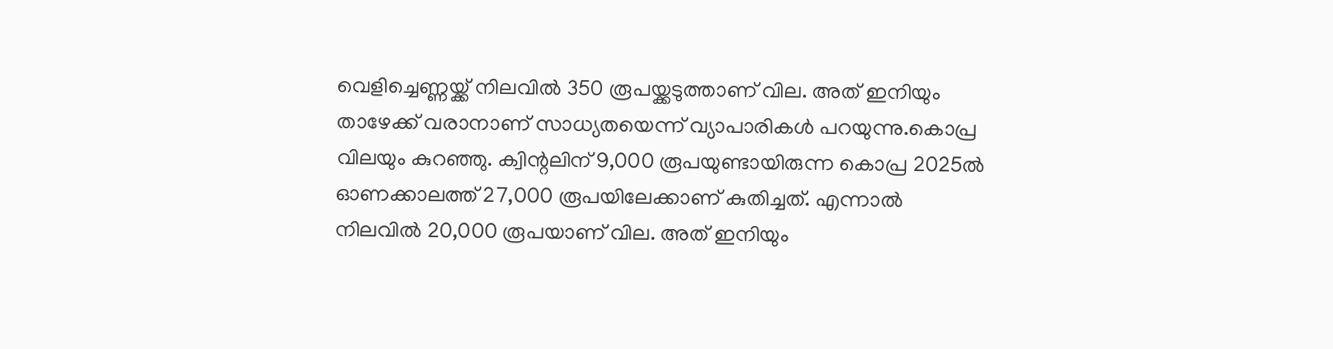വെളിച്ചെണ്ണയ്ക്ക് നിലവില്‍ 350 രൂപയ്ക്കടുത്താണ് വില. അത് ഇനിയും താഴേക്ക് വരാനാണ് സാധ്യതയെന്ന് വ്യാപാരികള്‍ പറയുന്നു.കൊപ്ര വിലയും കുറഞ്ഞു. ക്വിന്റലിന് 9,000 രൂപയുണ്ടായിരുന്ന കൊപ്ര 2025ല്‍ ഓണക്കാലത്ത് 27,000 രൂപയിലേക്കാണ് കുതിച്ചത്. എന്നാല്‍ നിലവില്‍ 20,000 രൂപയാണ് വില. അത് ഇനിയും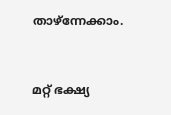താഴ്‌ന്നേക്കാം.


മറ്റ് ഭക്ഷ്യ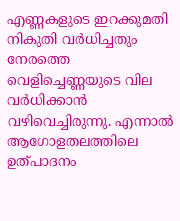എണ്ണകളുടെ ഇറക്കുമതി നികുതി വര്‍ധിച്ചതും നേരത്തെ വെളിച്ചെണ്ണയുടെ വില വര്‍ധിക്കാന്‍ വഴിവെച്ചിരുന്നു. എന്നാല്‍ ആഗോളതലത്തിലെ ഉത്പാദനം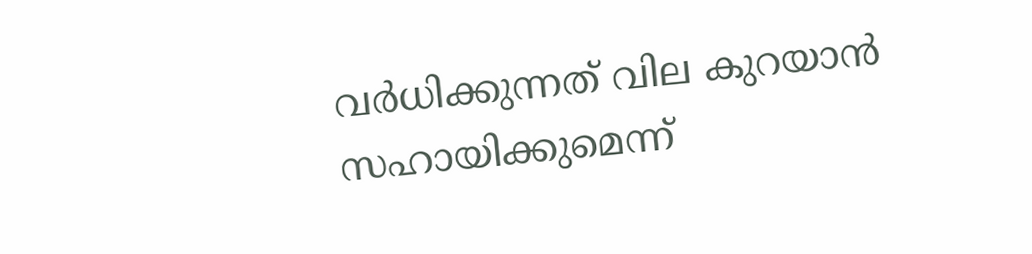വര്‍ധിക്കുന്നത് വില കുറയാന്‍ സഹായിക്കുമെന്ന്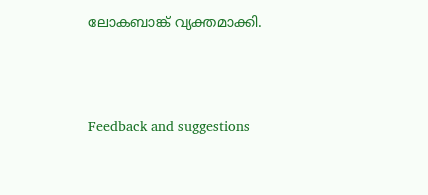ലോകബാങ്ക് വ്യക്തമാക്കി.




Feedback and suggestions